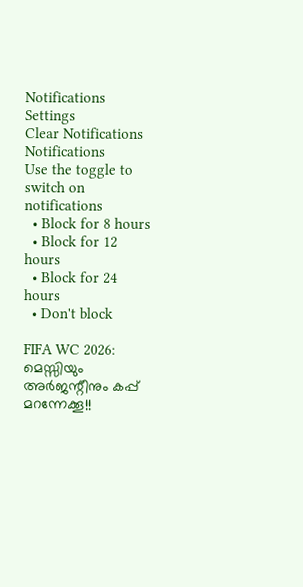Notifications
Settings
Clear Notifications
Notifications
Use the toggle to switch on notifications
  • Block for 8 hours
  • Block for 12 hours
  • Block for 24 hours
  • Don't block

FIFA WC 2026: മെസ്സിയും അര്‍ജന്റീനും കപ്പ് മറന്നേക്കൂ!!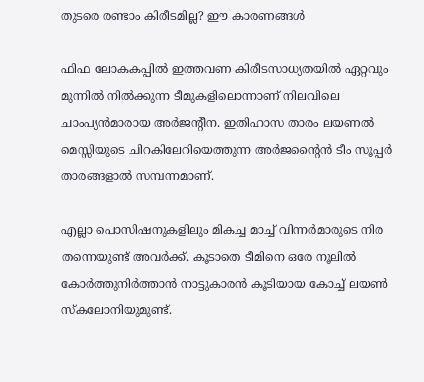തുടരെ രണ്ടാം കിരീടമില്ല? ഈ കാരണങ്ങള്‍

ഫിഫ ലോകകപ്പില്‍ ഇത്തവണ കിരീടസാധ്യതയില്‍ ഏറ്റവും മുന്നില്‍ നില്‍ക്കുന്ന ടീമുകളിലൊന്നാണ് നിലവിലെ ചാംപ്യന്‍മാരായ അര്‍ജന്റീന. ഇതിഹാസ താരം ലയണല്‍ മെസ്സിയുടെ ചിറകിലേറിയെത്തുന്ന അര്‍ജന്റൈന്‍ ടീം സൂപ്പര്‍ താരങ്ങളാല്‍ സമ്പന്നമാണ്.

എല്ലാ പൊസിഷനുകളിലും മികച്ച മാച്ച് വിന്നര്‍മാരുടെ നിര തന്നെയുണ്ട് അവര്‍ക്ക്. കൂടാതെ ടീമിനെ ഒരേ നൂലില്‍ കോര്‍ത്തുനിര്‍ത്താന്‍ നാട്ടുകാരന്‍ കൂടിയായ കോച്ച് ലയണ്‍ സ്‌കലോനിയുമുണ്ട്.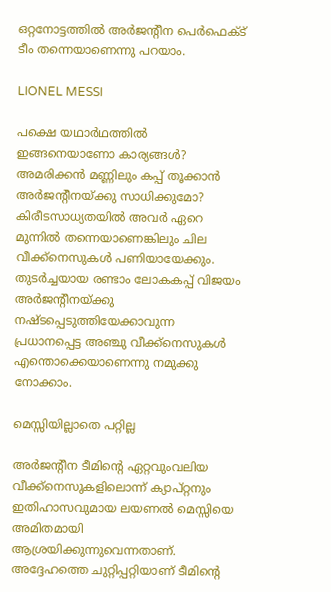ഒറ്റനോട്ടത്തില്‍ അര്‍ജന്റീന പെര്‍ഫെക്ട് ടീം തന്നെയാണെന്നു പറയാം.

LIONEL MESSI

പക്ഷെ യഥാര്‍ഥത്തില്‍ ഇങ്ങനെയാണോ കാര്യങ്ങള്‍? അമരിക്കന്‍ മണ്ണിലും കപ്പ് തൂക്കാന്‍ അര്‍ജന്റീനയ്ക്കു സാധിക്കുമോ? കിരീടസാധ്യതയില്‍ അവര്‍ ഏറെ മുന്നില്‍ തന്നെയാണെങ്കിലും ചില വീക്ക്‌നെസുകള്‍ പണിയായേക്കും. തുടര്‍ച്ചയായ രണ്ടാം ലോകകപ്പ് വിജയം അര്‍ജന്റീനയ്ക്കു നഷ്ടപ്പെടുത്തിയേക്കാവുന്ന പ്രധാനപ്പെട്ട അഞ്ചു വീക്ക്‌നെസുകള്‍ എന്തൊക്കെയാണെന്നു നമുക്കു നോക്കാം.

മെസ്സിയില്ലാതെ പറ്റില്ല

അര്‍ജന്റീന ടീമിന്റെ ഏറ്റവുംവലിയ വീക്ക്‌നെസുകളിലൊന്ന് ക്യാപ്റ്റനും ഇതിഹാസവുമായ ലയണല്‍ മെസ്സിയെ അമിതമായി ആശ്രയിക്കുന്നുവെന്നതാണ്. അദ്ദേഹത്തെ ചുറ്റിപ്പറ്റിയാണ് ടീമിന്റെ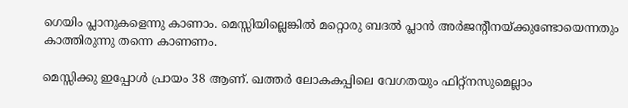ഗെയിം പ്ലാനുകളെന്നു കാണാം. മെസ്സിയില്ലെങ്കില്‍ മറ്റൊരു ബദല്‍ പ്ലാന്‍ അര്‍ജന്റീനയ്ക്കുണ്ടോയെന്നതും കാത്തിരുന്നു തന്നെ കാണണം.

മെസ്സിക്കു ഇപ്പോള്‍ പ്രായം 38 ആണ്. ഖത്തര്‍ ലോകകപ്പിലെ വേഗതയും ഫിറ്റ്‌നസുമെല്ലാം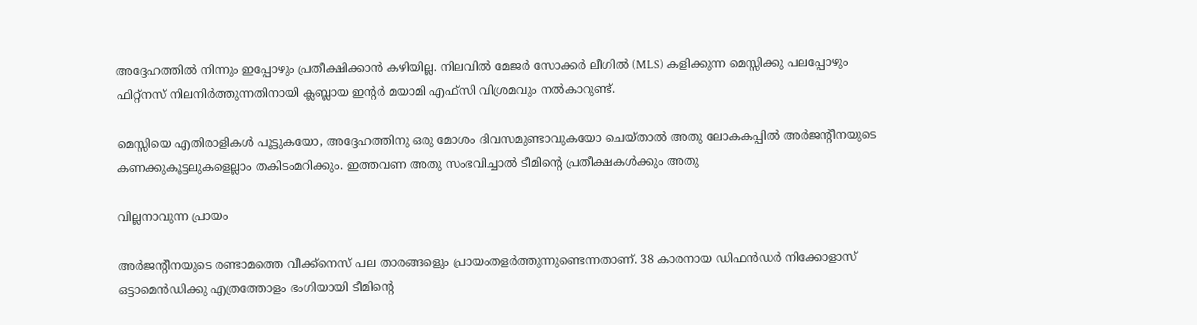അദ്ദേഹത്തില്‍ നിന്നും ഇപ്പോഴും പ്രതീക്ഷിക്കാന്‍ കഴിയില്ല. നിലവില്‍ മേജര്‍ സോക്കര്‍ ലീഗില്‍ (MLS) കളിക്കുന്ന മെസ്സിക്കു പലപ്പോഴും ഫിറ്റ്‌നസ് നിലനിര്‍ത്തുന്നതിനായി ക്ലബ്ലായ ഇന്റര്‍ മയാമി എഫ്‌സി വിശ്രമവും നല്‍കാറുണ്ട്.

മെസ്സിയെ എതിരാളികള്‍ പൂട്ടുകയോ, അദ്ദേഹത്തിനു ഒരു മോശം ദിവസമുണ്ടാവുകയോ ചെയ്താല്‍ അതു ലോകകപ്പില്‍ അര്‍ജന്റീനയുടെ കണക്കുകൂട്ടലുകളെല്ലാം തകിടംമറിക്കും. ഇത്തവണ അതു സംഭവിച്ചാല്‍ ടീമിന്റെ പ്രതീക്ഷകള്‍ക്കും അതു

വില്ലനാവുന്ന പ്രായം

അര്‍ജന്റീനയുടെ രണ്ടാമത്തെ വീക്ക്‌നെസ് പല താരങ്ങളെും പ്രായംതളര്‍ത്തുന്നുണ്ടെന്നതാണ്. 38 കാരനായ ഡിഫന്‍ഡര്‍ നിക്കോളാസ് ഒട്ടാമെന്‍ഡിക്കു എത്രത്തോളം ഭംഗിയായി ടീമിന്റെ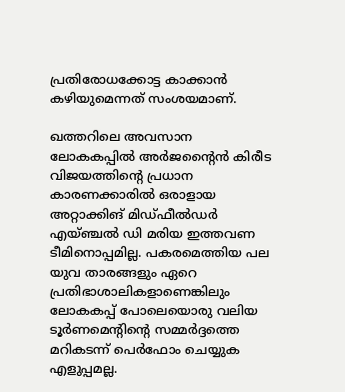പ്രതിരോധക്കോട്ട കാക്കാന്‍ കഴിയുമെന്നത് സംശയമാണ്.

ഖത്തറിലെ അവസാന ലോകകപ്പില്‍ അര്‍ജന്റൈന്‍ കിരീട വിജയത്തിന്റെ പ്രധാന കാരണക്കാരില്‍ ഒരാളായ അറ്റാക്കിങ് മിഡ്ഫീല്‍ഡര്‍ എയ്ഞ്ചല്‍ ഡി മരിയ ഇത്തവണ ടീമിനൊപ്പമില്ല. പകരമെത്തിയ പല യുവ താരങ്ങളും ഏറെ പ്രതിഭാശാലികളാണെങ്കിലും ലോകകപ്പ് പോലെയൊരു വലിയ ടൂര്‍ണമെന്റിന്റെ സമ്മര്‍ദ്ദത്തെ മറികടന്ന് പെര്‍ഫോം ചെയ്യുക എളുപ്പമല്ല.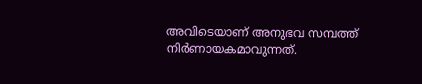അവിടെയാണ് അനുഭവ സമ്പത്ത് നിര്‍ണായകമാവുന്നത്.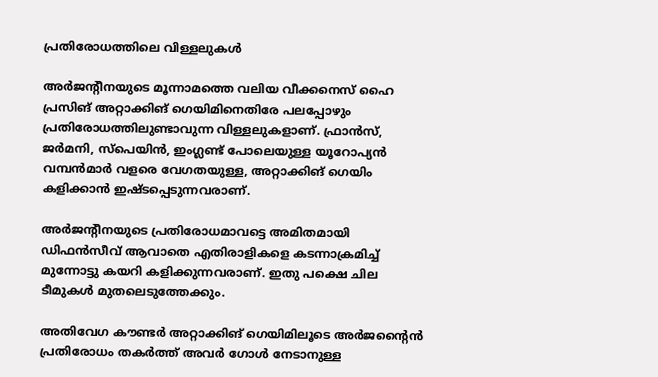പ്രതിരോധത്തിലെ വിള്ളലുകള്‍

അര്‍ജന്റീനയുടെ മൂന്നാമത്തെ വലിയ വീക്കനെസ് ഹൈ പ്രസിങ് അറ്റാക്കിങ് ഗെയിമിനെതിരേ പലപ്പോഴും പ്രതിരോധത്തിലുണ്ടാവുന്ന വിള്ളലുകളാണ്. ഫ്രാന്‍സ്, ജര്‍മനി, സ്‌പെയിന്‍, ഇംഗ്ലണ്ട് പോലെയുള്ള യൂറോപ്യന്‍ വമ്പന്‍മാര്‍ വളരെ വേഗതയുള്ള, അറ്റാക്കിങ് ഗെയിം കളിക്കാന്‍ ഇഷ്ടപ്പെടുന്നവരാണ്.

അര്‍ജന്റീനയുടെ പ്രതിരോധമാവട്ടെ അമിതമായി ഡിഫന്‍സീവ് ആവാതെ എതിരാളികളെ കടന്നാക്രമിച്ച് മുന്നോട്ടു കയറി കളിക്കുന്നവരാണ്. ഇതു പക്ഷെ ചില ടീമുകള്‍ മുതലെടുത്തേക്കും.

അതിവേഗ കൗണ്ടര്‍ അറ്റാക്കിങ് ഗെയിമിലൂടെ അര്‍ജന്റൈന്‍ പ്രതിരോധം തകര്‍ത്ത് അവര്‍ ഗോള്‍ നേടാനുള്ള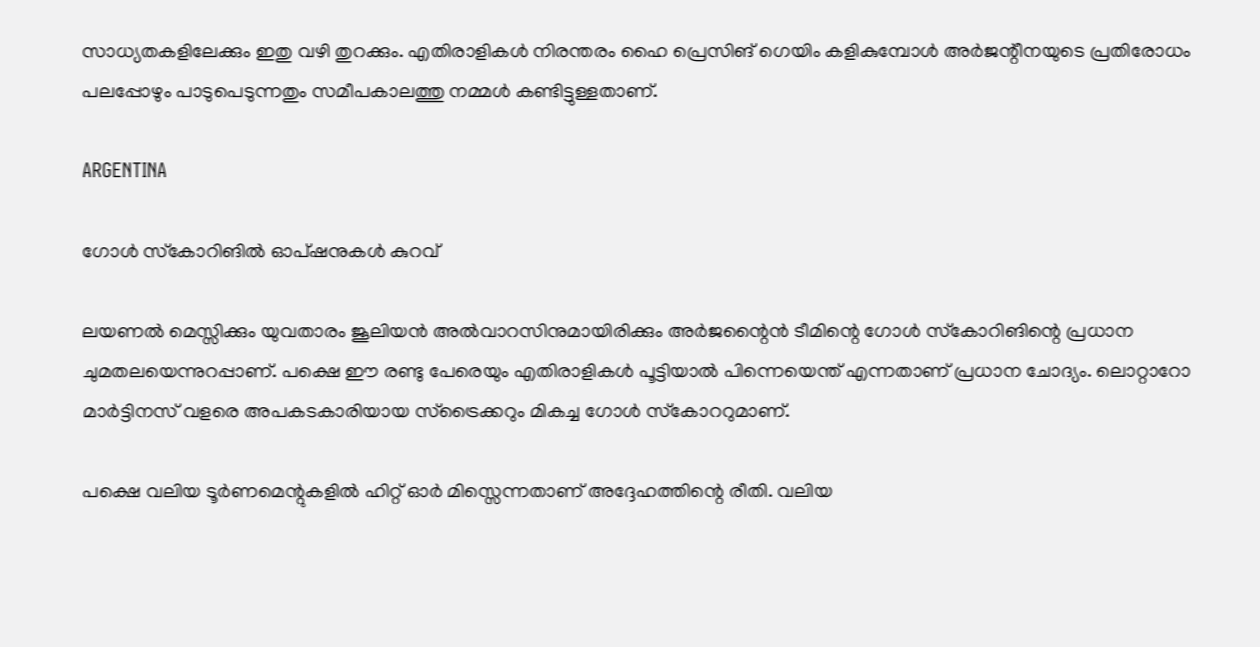സാധ്യതകളിലേക്കും ഇതു വഴി തുറക്കും. എതിരാളികള്‍ നിരന്തരം ഹൈ പ്രെസിങ് ഗെയിം കളികുമ്പോള്‍ അര്‍ജന്റീനയുടെ പ്രതിരോധം പലപ്പോഴും പാടുപെടുന്നതും സമീപകാലത്തു നമ്മള്‍ കണ്ടിട്ടുള്ളതാണ്.

ARGENTINA

ഗോള്‍ സ്‌കോറിങില്‍ ഓപ്ഷനുകള്‍ കുറവ്

ലയണല്‍ മെസ്സിക്കും യുവതാരം ജൂലിയന്‍ അല്‍വാറസിനുമായിരിക്കും അര്‍ജന്റൈന്‍ ടീമിന്റെ ഗോള്‍ സ്‌കോറിങിന്റെ പ്രധാന ചുമതലയെന്നുറപ്പാണ്. പക്ഷെ ഈ രണ്ടു പേരെയും എതിരാളികള്‍ പൂട്ടിയാല്‍ പിന്നെയെന്ത് എന്നതാണ് പ്രധാന ചോദ്യം. ലൊറ്റാറോ മാര്‍ട്ടിനസ് വളരെ അപകടകാരിയായ സ്‌ട്രൈക്കറും മികച്ച ഗോള്‍ സ്‌കോററുമാണ്.

പക്ഷെ വലിയ ടൂര്‍ണമെന്റുകളില്‍ ഹിറ്റ് ഓര്‍ മിസ്സെന്നതാണ് അദ്ദേഹത്തിന്റെ രീതി. വലിയ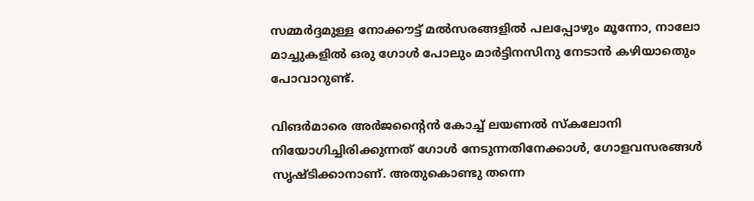സമ്മര്‍ദ്ദമുള്ള നോക്കൗട്ട് മല്‍സരങ്ങളില്‍ പലപ്പോഴും മൂന്നോ, നാലോ മാച്ചുകളില്‍ ഒരു ഗോള്‍ പോലും മാര്‍ട്ടിനസിനു നേടാന്‍ കഴിയാതെും പോവാറുണ്ട്.

വിങര്‍മാരെ അര്‍ജന്റൈന്‍ കോച്ച് ലയണല്‍ സ്‌കലോനി നിയോഗിച്ചിരിക്കുന്നത് ഗോള്‍ നേടുന്നതിനേക്കാള്‍, ഗോളവസരങ്ങള്‍ സൃഷ്ടിക്കാനാണ്. അതുകൊണ്ടു തന്നെ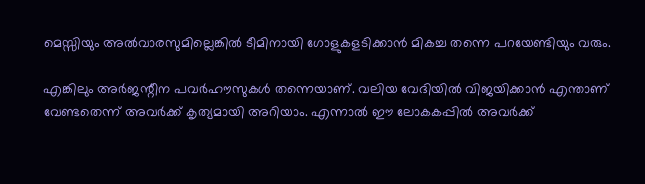മെസ്സിയും അല്‍വാരസുമില്ലെങ്കില്‍ ടീമിനായി ഗോളുകളടിക്കാന്‍ മികച്ച തന്നെ പറയേണ്ടിയും വരും.

എങ്കിലും അര്‍ജന്റീന പവര്‍ഹൗസുകള്‍ തന്നെയാണ്. വലിയ വേദിയില്‍ വിജയിക്കാന്‍ എന്താണ് വേണ്ടതെന്ന് അവര്‍ക്ക് കൃത്യമായി അറിയാം. എന്നാല്‍ ഈ ലോകകപ്പില്‍ അവര്‍ക്ക്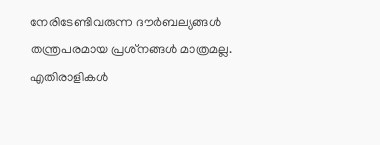നേരിടേണ്ടിവരുന്ന ദൗര്‍ബല്യങ്ങള്‍ തന്ത്രപരമായ പ്രശ്‌നങ്ങള്‍ മാത്രമല്ല. എതിരാളികള്‍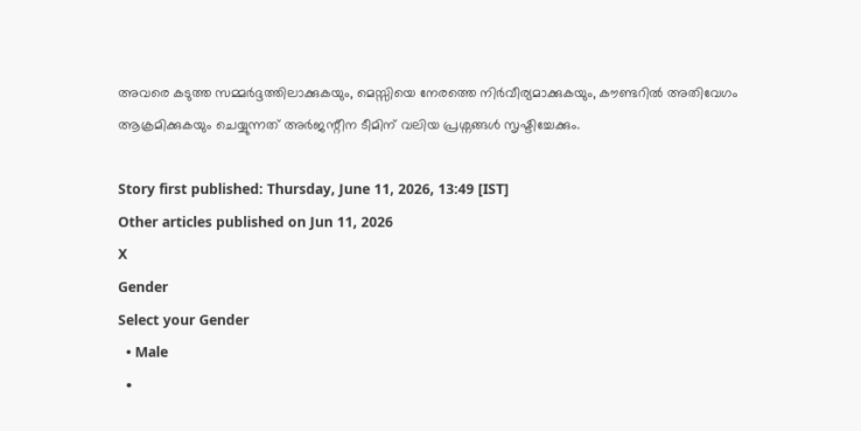അവരെ കടുത്ത സമ്മര്‍ദ്ദത്തിലാക്കുകയും, മെസ്സിയെ നേരത്തെ നിര്‍വീര്യമാക്കുകയും, കൗണ്ടറില്‍ അതിവേഗം ആക്രമിക്കുകയും ചെയ്യുന്നത് അര്‍ജന്റീന ടീമിന് വലിയ പ്രശ്നങ്ങള്‍ സൃഷ്ടിച്ചേക്കും.

Story first published: Thursday, June 11, 2026, 13:49 [IST]
Other articles published on Jun 11, 2026
X
Gender
Select your Gender
  • Male
  •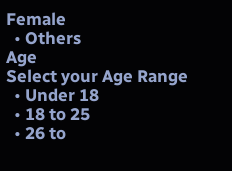Female
  • Others
Age
Select your Age Range
  • Under 18
  • 18 to 25
  • 26 to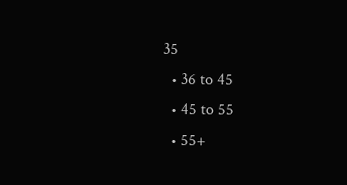35
  • 36 to 45
  • 45 to 55
  • 55+